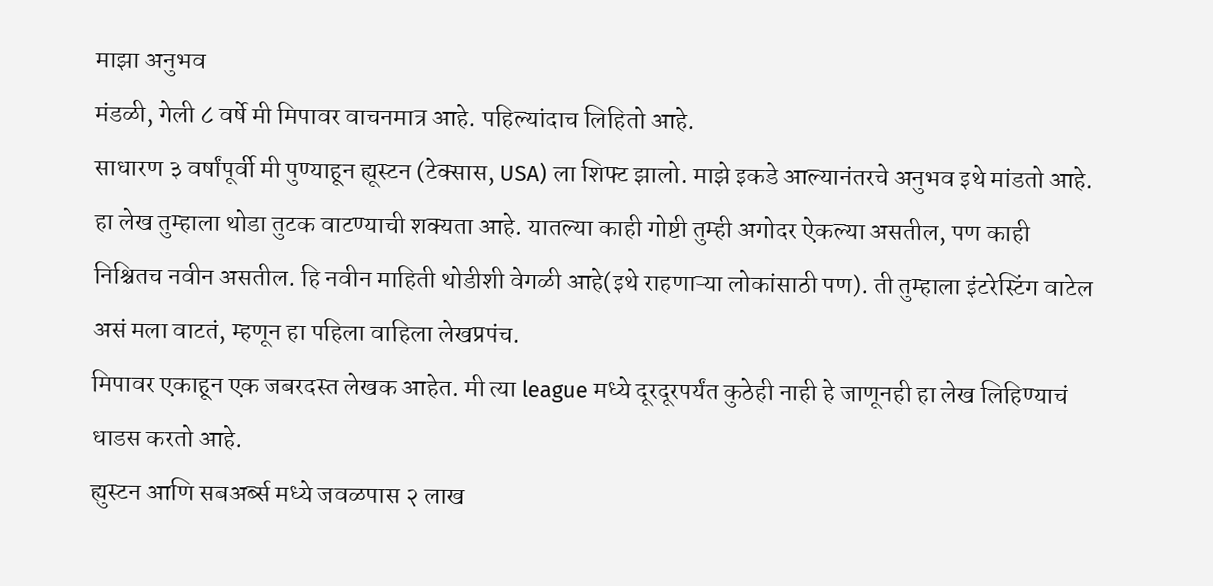माझा अनुभव
मंडळी, गेली ८ वर्षे मी मिपावर वाचनमात्र आहे. पहिल्यांदाच लिहितो आहे.
साधारण ३ वर्षांपूर्वी मी पुण्याहून ह्यूस्टन (टेक्सास, USA) ला शिफ्ट झालो. माझे इकडे आल्यानंतरचे अनुभव इथे मांडतो आहे. हा लेख तुम्हाला थोडा तुटक वाटण्याची शक्यता आहे. यातल्या काही गोष्टी तुम्ही अगोदर ऐकल्या असतील, पण काही निश्चितच नवीन असतील. हि नवीन माहिती थोडीशी वेगळी आहे(इथे राहणाऱ्या लोकांसाठी पण). ती तुम्हाला इंटरेस्टिंग वाटेल असं मला वाटतं, म्हणून हा पहिला वाहिला लेखप्रपंच.
मिपावर एकाहून एक जबरदस्त लेखक आहेत. मी त्या league मध्ये दूरदूरपर्यंत कुठेही नाही हे जाणूनही हा लेख लिहिण्याचं धाडस करतो आहे.
ह्युस्टन आणि सबअर्ब्स मध्ये जवळपास २ लाख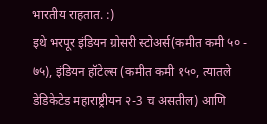भारतीय राहतात. :)
इथे भरपूर इंडियन ग्रोसरी स्टोअर्स(कमीत कमी ५० - ७५), इंडियन हॉटेल्स (कमीत कमी १५०, त्यातले डेडिकेटेड महाराष्ट्रीयन २-3 च असतील) आणि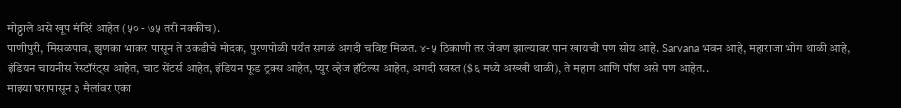मोठ्ठाले असे खूप मंदिरं आहेत (५० - ७५ तरी नक्कीच).
पाणीपुरी, मिसळपाव, झुणका भाकर पासून ते उकडीचे मोदक, पुरणपोळी पर्यंत सगळं अगदी चविष्ट मिळत. ४-५ ठिकाणी तर जेवण झाल्यावर पान खायची पण सोय आहे. Sarvana भवन आहे, महाराजा भोग थाळी आहे, इंडियन चायनीस रेस्टॉरंट्स आहेत, चाट सेंटर्स आहेत, इंडियन फूड ट्रक्स आहेत, प्युर व्हेज हॉटेल्स आहेत, अगदी स्वस्त ($६ मध्ये अख्खी थाळी), ते महाग आणि पॉश असे पण आहेत..
माझ्या घरापासून ३ मैलांवर एका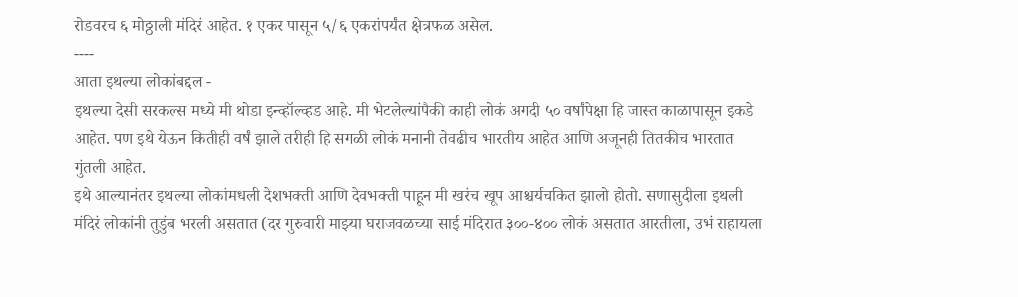रोडवरच ६ मोठ्ठाली मंदिरं आहेत. १ एकर पासून ५/६ एकरांपर्यंत क्षेत्रफळ असेल.
----
आता इथल्या लोकांबद्दल -
इथल्या देसी सरकल्स मध्ये मी थोडा इन्व्हॉल्व्हड आहे. मी भेटलेल्यांपैकी काही लोकं अगदी ५० वर्षांपेक्षा हि जास्त काळापासून इकडे आहेत. पण इथे येऊन कितीही वर्षं झाले तरीही हि सगळी लोकं मनानी तेवढीच भारतीय आहेत आणि अजूनही तितकीच भारतात गुंतली आहेत.
इथे आल्यानंतर इथल्या लोकांमधली देशभक्ती आणि देवभक्ती पाहून मी खरंच खूप आश्चर्यचकित झालो होतो. सणासुदीला इथली मंदिरं लोकांनी तुडुंब भरली असतात (दर गुरुवारी माझ्या घराजवळच्या साई मंदिरात ३००-४०० लोकं असतात आरतीला, उभं राहायला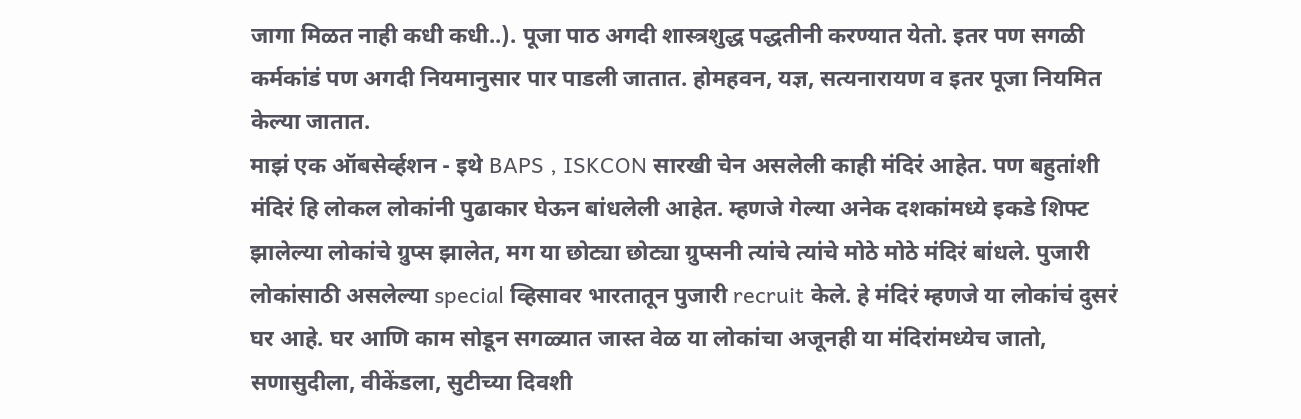जागा मिळत नाही कधी कधी..). पूजा पाठ अगदी शास्त्रशुद्ध पद्धतीनी करण्यात येतो. इतर पण सगळी कर्मकांडं पण अगदी नियमानुसार पार पाडली जातात. होमहवन, यज्ञ, सत्यनारायण व इतर पूजा नियमित केल्या जातात.
माझं एक ऑबसेर्व्हशन - इथे BAPS , ISKCON सारखी चेन असलेली काही मंदिरं आहेत. पण बहुतांशी मंदिरं हि लोकल लोकांनी पुढाकार घेऊन बांधलेली आहेत. म्हणजे गेल्या अनेक दशकांमध्ये इकडे शिफ्ट झालेल्या लोकांचे ग्रुप्स झालेत, मग या छोट्या छोट्या ग्रुप्सनी त्यांचे त्यांचे मोठे मोठे मंदिरं बांधले. पुजारी लोकांसाठी असलेल्या special व्हिसावर भारतातून पुजारी recruit केले. हे मंदिरं म्हणजे या लोकांचं दुसरं घर आहे. घर आणि काम सोडून सगळ्यात जास्त वेळ या लोकांचा अजूनही या मंदिरांमध्येच जातो, सणासुदीला, वीकेंडला, सुटीच्या दिवशी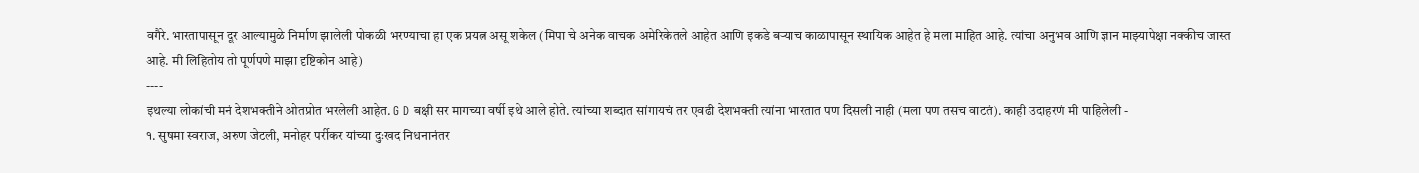वगैरे. भारतापासून दूर आल्यामुळे निर्माण झालेली पोकळी भरण्याचा हा एक प्रयत्न असू शकेल (मिपा चे अनेक वाचक अमेरिकेतले आहेत आणि इकडे बऱ्याच काळापासून स्थायिक आहेत हे मला माहित आहे. त्यांचा अनुभव आणि ज्ञान माझ्यापेक्षा नक्कीच जास्त आहे. मी लिहितोय तो पूर्णपणे माझा दृष्टिकोन आहे)
----
इथल्या लोकांची मनं देशभक्तीने ओतप्रोत भरलेली आहेत. G D बक्षी सर मागच्या वर्षी इथे आले होते. त्यांच्या शब्दात सांगायचं तर एवढी देशभक्ती त्यांना भारतात पण दिसली नाही (मला पण तसच वाटतं). काही उदाहरणं मी पाहिलेली -
१. सुषमा स्वराज, अरुण जेटली, मनोहर पर्रीकर यांच्या दुःखद निधनानंतर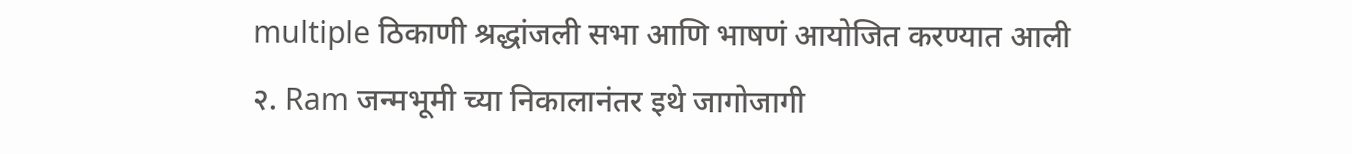multiple ठिकाणी श्रद्धांजली सभा आणि भाषणं आयोजित करण्यात आली
२. Ram जन्मभूमी च्या निकालानंतर इथे जागोजागी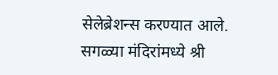सेलेब्रेशन्स करण्यात आले. सगळ्या मंदिरांमध्ये श्री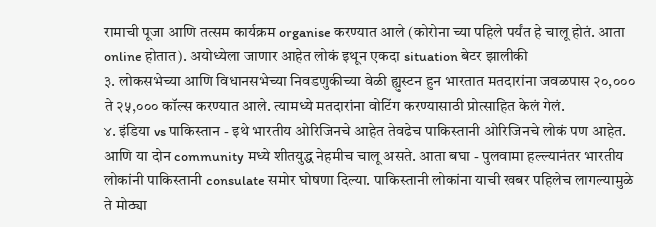रामाची पूजा आणि तत्सम कार्यक्रम organise करण्यात आले (कोरोना च्या पहिले पर्यंत हे चालू होतं. आता online होतात). अयोध्येला जाणार आहेत लोकं इथून एकदा situation बेटर झालीकी
३. लोकसभेच्या आणि विधानसभेच्या निवडणुकीच्या वेळी ह्युस्टन हुन भारतात मतदारांना जवळपास २०,००० ते २५,००० कॉल्स करण्यात आले. त्यामध्ये मतदारांना वोटिंग करण्यासाठी प्रोत्साहित केलं गेलं.
४. इंडिया vs पाकिस्तान - इथे भारतीय ओरिजिनचे आहेत तेवढेच पाकिस्तानी ओरिजिनचे लोकं पण आहेत. आणि या दोन community मध्ये शीतयुद्ध नेहमीच चालू असते. आता बघा - पुलवामा हल्ल्यानंतर भारतीय लोकांनी पाकिस्तानी consulate समोर घोषणा दिल्या. पाकिस्तानी लोकांना याची खबर पहिलेच लागल्यामुळे ते मोठ्या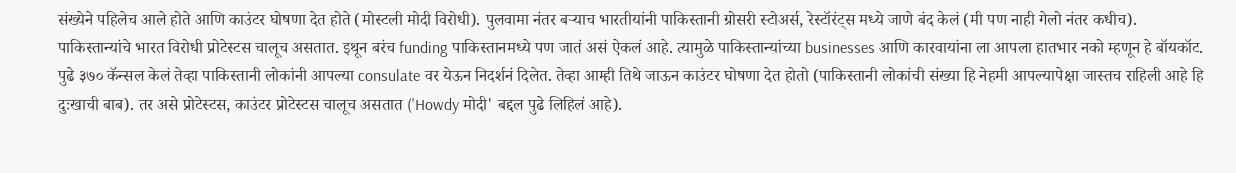संख्येने पहिलेच आले होते आणि काउंटर घोषणा देत होते (मोस्टली मोदी विरोधी). पुलवामा नंतर बऱ्याच भारतीयांनी पाकिस्तानी ग्रोसरी स्टोअर्स, रेस्टॉरंट्स मध्ये जाणे बंद केलं (मी पण नाही गेलो नंतर कधीच). पाकिस्तान्यांचे भारत विरोधी प्रोटेस्टस चालूच असतात. इथून बरंच funding पाकिस्तानमध्ये पण जातं असं ऐकलं आहे. त्यामुळे पाकिस्तान्यांच्या businesses आणि कारवायांना ला आपला हातभार नको म्हणून हे बॉयकॉट.
पुढे ३७० कॅन्सल केलं तेव्हा पाकिस्तानी लोकांनी आपल्या consulate वर येऊन निदर्शनं दिलेत. तेव्हा आम्ही तिथे जाऊन काउंटर घोषणा देत होतो (पाकिस्तानी लोकांची संख्या हि नेहमी आपल्यापेक्षा जास्तच राहिली आहे हि दुःखाची बाब). तर असे प्रोटेस्टस, काउंटर प्रोटेस्टस चालूच असतात ('Howdy मोदी' बद्दल पुढे लिहिलं आहे).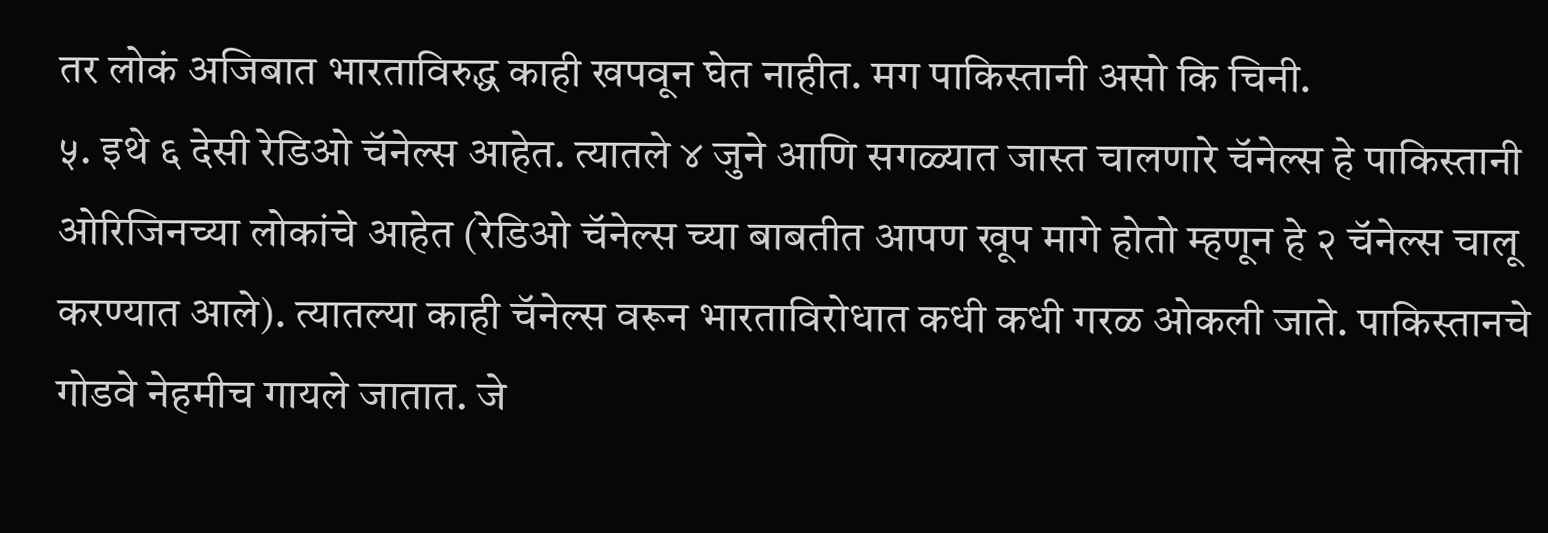तर लोकं अजिबात भारताविरुद्ध काही खपवून घेत नाहीत. मग पाकिस्तानी असो कि चिनी.
५. इथे ६ देसी रेडिओ चॅनेल्स आहेत. त्यातले ४ जुने आणि सगळ्यात जास्त चालणारे चॅनेल्स हे पाकिस्तानी ओरिजिनच्या लोकांचे आहेत (रेडिओ चॅनेल्स च्या बाबतीत आपण खूप मागे होतो म्हणून हे २ चॅनेल्स चालू करण्यात आले). त्यातल्या काही चॅनेल्स वरून भारताविरोधात कधी कधी गरळ ओकली जाते. पाकिस्तानचे गोडवे नेहमीच गायले जातात. जे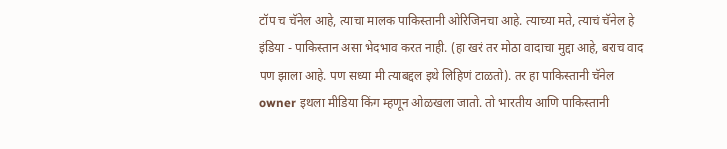टॉप च चॅनेल आहे, त्याचा मालक पाकिस्तानी ओरिजिनचा आहे. त्याच्या मते, त्याचं चॅनेल हे इंडिया - पाकिस्तान असा भेदभाव करत नाही. (हा खरं तर मोठा वादाचा मुद्दा आहे, बराच वाद पण झाला आहे. पण सध्या मी त्याबद्दल इथे लिहिणं टाळतो). तर हा पाकिस्तानी चॅनेल owner इथला मीडिया किंग म्हणून ओळखला जातो. तो भारतीय आणि पाकिस्तानी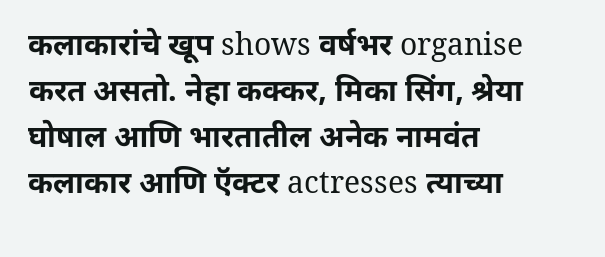कलाकारांचे खूप shows वर्षभर organise करत असतो. नेहा कक्कर, मिका सिंग, श्रेया घोषाल आणि भारतातील अनेक नामवंत कलाकार आणि ऍक्टर actresses त्याच्या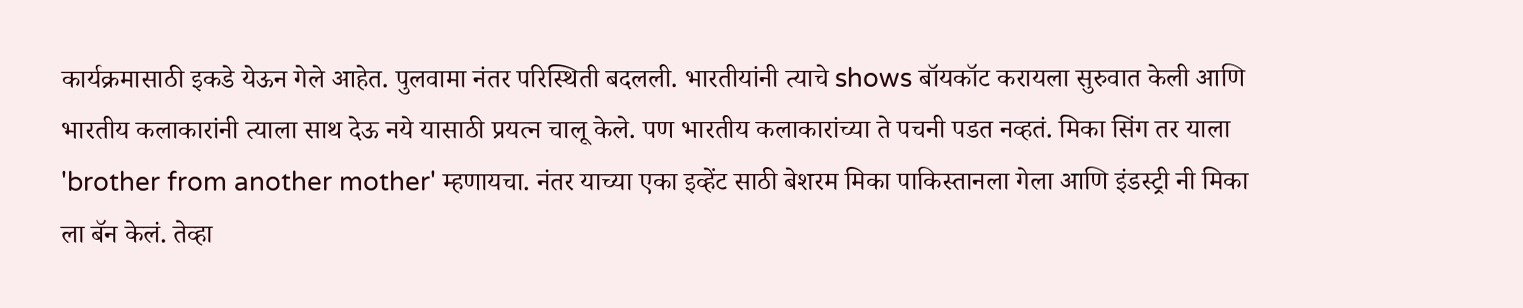कार्यक्रमासाठी इकडे येऊन गेले आहेत. पुलवामा नंतर परिस्थिती बदलली. भारतीयांनी त्याचे shows बॉयकॉट करायला सुरुवात केली आणि भारतीय कलाकारांनी त्याला साथ देऊ नये यासाठी प्रयत्न चालू केले. पण भारतीय कलाकारांच्या ते पचनी पडत नव्हतं. मिका सिंग तर याला 'brother from another mother' म्हणायचा. नंतर याच्या एका इव्हेंट साठी बेशरम मिका पाकिस्तानला गेला आणि इंडस्ट्री नी मिका ला बॅन केलं. तेव्हा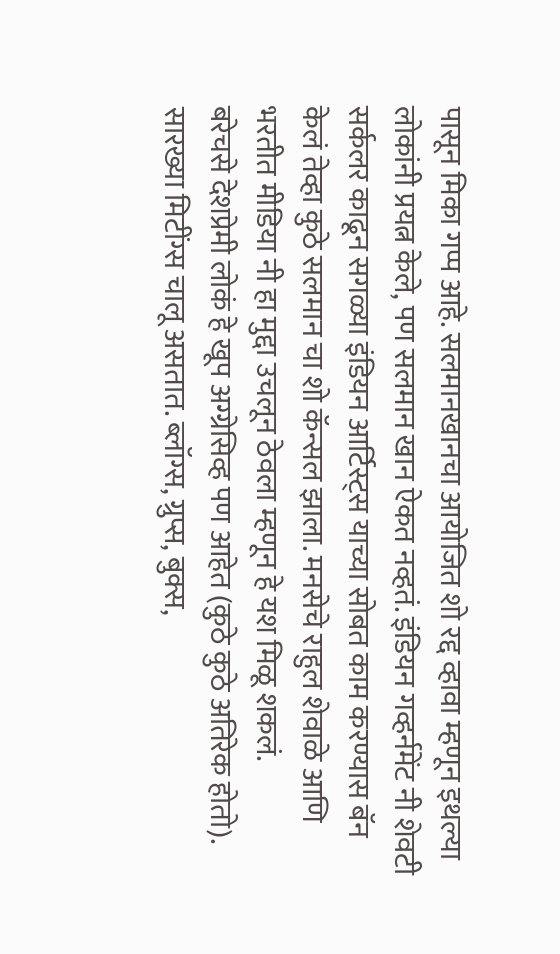पासून मिका गप्प आहे. सलमानखानचा आयोजित शो रद्द व्हावा म्हणून इथल्या लोकांनी प्रयत्न केले, पण सलमान खान ऐकत नव्हतं. इंडियन गव्हर्नमेंट नी शेवटी सर्कलर काढून सगळ्या इंडियन आर्टिस्ट्स याच्या सोबत काम करण्यास बॅन केलं तेव्हा कुठे सलमान चा शो कॅन्सल झाला. मनसेचे राहुल शेवाळे आणि भरतीत मीडिया नी हा मुद्दा उचलून ठेवला म्हणून हे यश मिळू शकलं.
बरेचसे देशप्रेमी लोकं हे खूप अग्ग्रेसिव्ह पण आहेत (कुठे कुठे अतिरेक होतो). सारख्या मिटींग्स चालू असतात. ब्लॉग्स, ग्रुप्स, बुक्स,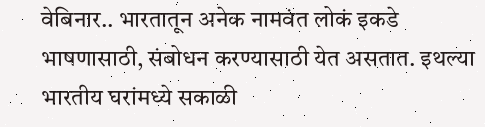वेबिनार.. भारतातून अनेक नामवंत लोकं इकडे भाषणासाठी, संबोधन करण्यासाठी येत असतात. इथल्या भारतीय घरांमध्ये सकाळी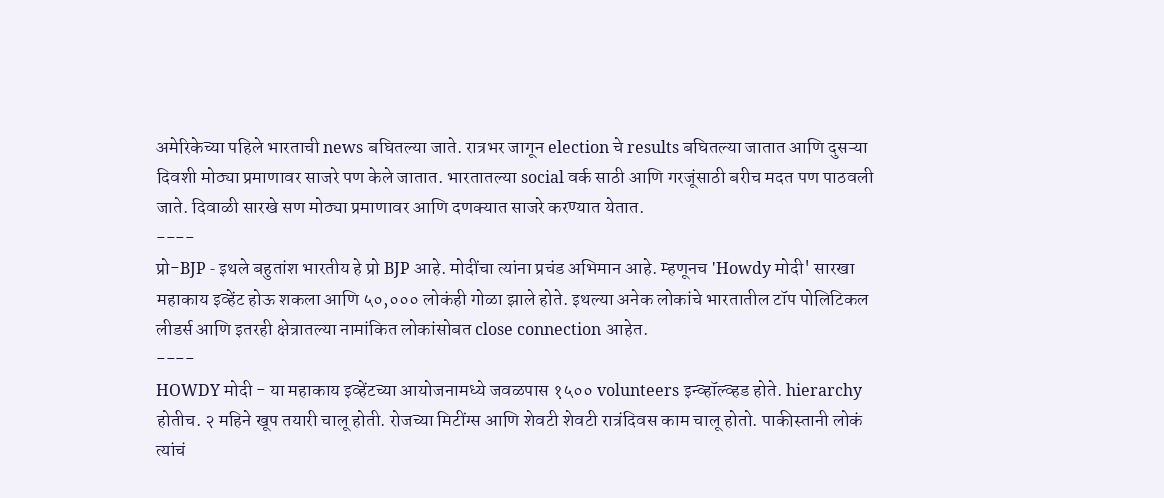अमेरिकेच्या पहिले भारताची news बघितल्या जाते. रात्रभर जागून election चे results बघितल्या जातात आणि दुसऱ्या दिवशी मोठ्या प्रमाणावर साजरे पण केले जातात. भारतातल्या social वर्क साठी आणि गरजूंसाठी बरीच मदत पण पाठवली जाते. दिवाळी सारखे सण मोठ्या प्रमाणावर आणि दणक्यात साजरे करण्यात येतात.
----
प्रो-BJP - इथले बहुतांश भारतीय हे प्रो BJP आहे. मोदींचा त्यांना प्रचंड अभिमान आहे. म्हणूनच 'Howdy मोदी' सारखा महाकाय इव्हेंट होऊ शकला आणि ५०,००० लोकंही गोळा झाले होते. इथल्या अनेक लोकांचे भारतातील टॉप पोलिटिकल लीडर्स आणि इतरही क्षेत्रातल्या नामांकित लोकांसोबत close connection आहेत.
----
HOWDY मोदी - या महाकाय इव्हेंटच्या आयोजनामध्ये जवळपास १५०० volunteers इन्व्हॉल्व्हड होते. hierarchy होतीच. २ महिने खूप तयारी चालू होती. रोजच्या मिटींग्स आणि शेवटी शेवटी रात्रंदिवस काम चालू होतो. पाकीस्तानी लोकं त्यांचं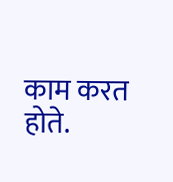काम करत होते.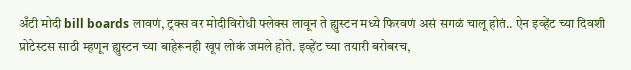अँटी मोदी bill boards लावणं, ट्रक्स वर मोदीविरोधी फ्लेक्स लावून ते ह्युस्टन मध्ये फिरवणं असं सगळं चालू होतं.. ऐन इव्हेंट च्या दिवशी प्रोटेस्टस साठी म्हणून ह्युस्टन च्या बाहेरूनही खूप लोकं जमले होते. इव्हेंट च्या तयारी बरोबरच,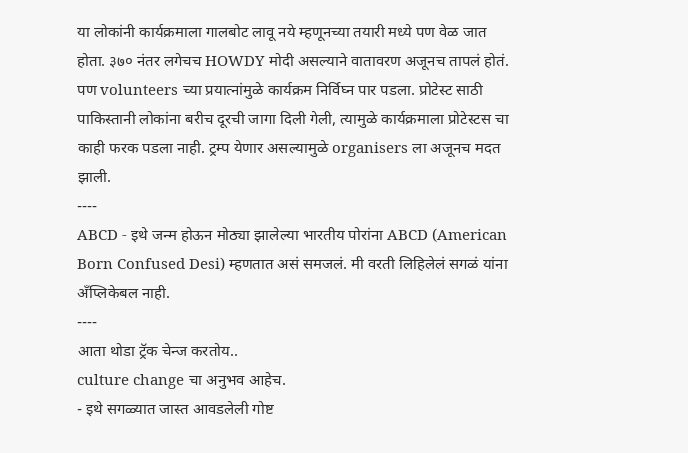या लोकांनी कार्यक्रमाला गालबोट लावू नये म्हणूनच्या तयारी मध्ये पण वेळ जात होता. ३७० नंतर लगेचच HOWDY मोदी असल्याने वातावरण अजूनच तापलं होतं. पण volunteers च्या प्रयात्नांमुळे कार्यक्रम निर्विघ्न पार पडला. प्रोटेस्ट साठी पाकिस्तानी लोकांना बरीच दूरची जागा दिली गेली, त्यामुळे कार्यक्रमाला प्रोटेस्टस चा काही फरक पडला नाही. ट्रम्प येणार असल्यामुळे organisers ला अजूनच मदत झाली.
----
ABCD - इथे जन्म होऊन मोठ्या झालेल्या भारतीय पोरांना ABCD (American Born Confused Desi) म्हणतात असं समजलं. मी वरती लिहिलेलं सगळं यांना अँप्लिकेबल नाही.
----
आता थोडा ट्रॅक चेन्ज करतोय..
culture change चा अनुभव आहेच.
- इथे सगळ्यात जास्त आवडलेली गोष्ट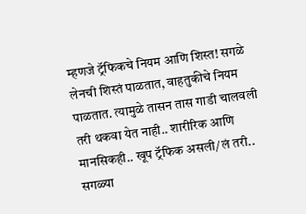म्हणजे ट्रॅफिकचे नियम आणि शिस्त! सगळे लेनची शिस्तं पाळतात, वाहतुकीचे नियम पाळतात. त्यामुळे तासन तास गाडी चालवली तरी थकवा येत नाही.. शारीरिक आणि मानसिकही.. खूप ट्रॅफिक असली/लं तरी.. सगळ्या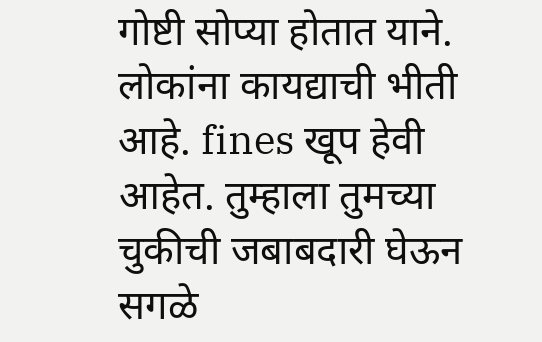गोष्टी सोप्या होतात याने.
लोकांना कायद्याची भीती आहे. fines खूप हेवी आहेत. तुम्हाला तुमच्या चुकीची जबाबदारी घेऊन सगळे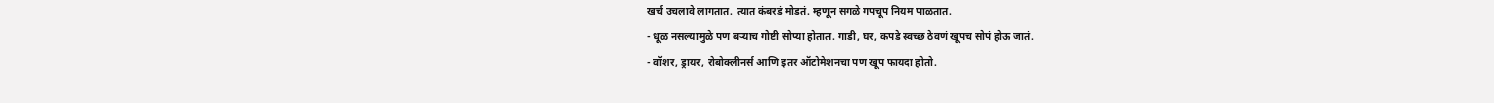खर्च उचलावे लागतात. त्यात कंबरडं मोडतं. म्हणून सगळे गपचूप नियम पाळतात.
- धूळ नसल्यामुळे पण बऱ्याच गोष्टी सोप्या होतात. गाडी, घर, कपडे स्वच्छ ठेवणं खूपच सोपं होऊ जातं.
- वॉशर, ड्रायर, रोबोक्लीनर्स आणि इतर ऑटोमेशनचा पण खूप फायदा होतो.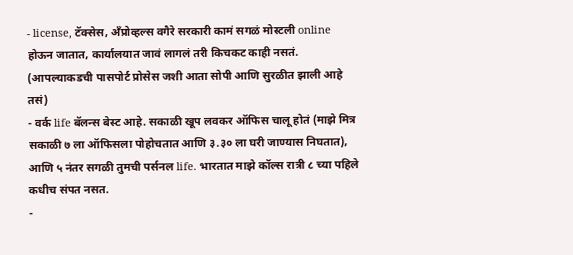- license, टॅक्सेस, अँप्रोव्हल्स वगैरे सरकारी कामं सगळं मोस्टली online होऊन जातात, कार्यालयात जावं लागलं तरी किचकट काही नसतं. (आपल्याकडची पासपोर्ट प्रोसेस जशी आता सोपी आणि सुरळीत झाली आहे तसं)
- वर्क life बॅलन्स बेस्ट आहे. सकाळी खूप लवकर ऑफिस चालू होतं (माझे मित्र सकाळी ७ ला ऑफिसला पोहोचतात आणि ३.३० ला घरी जाण्यास निघतात), आणि ५ नंतर सगळी तुमची पर्सनल life. भारतात माझे कॉल्स रात्री ८ च्या पहिले कधीच संपत नसत.
-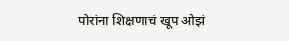पोरांना शिक्षणाचं खूप ओझं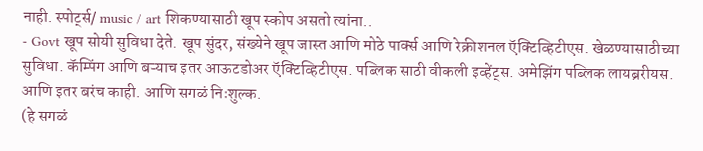नाही. स्पोर्ट्स/ music / art शिकण्यासाठी खूप स्कोप असतो त्यांना..
- Govt खूप सोयी सुविधा देते. खूप सुंदर, संख्येने खूप जास्त आणि मोठे पार्क्स आणि रेक्रीशनल ऍक्टिव्हिटीएस. खेळण्यासाठीच्या सुविधा. कॅम्पिंग आणि बऱ्याच इतर आऊटडोअर ऍक्टिव्हिटीएस. पब्लिक साठी वीकली इव्हेंट्स. अमेझिंग पब्लिक लायब्ररीयस. आणि इतर बरंच काही. आणि सगळं निःशुल्क.
(हे सगळं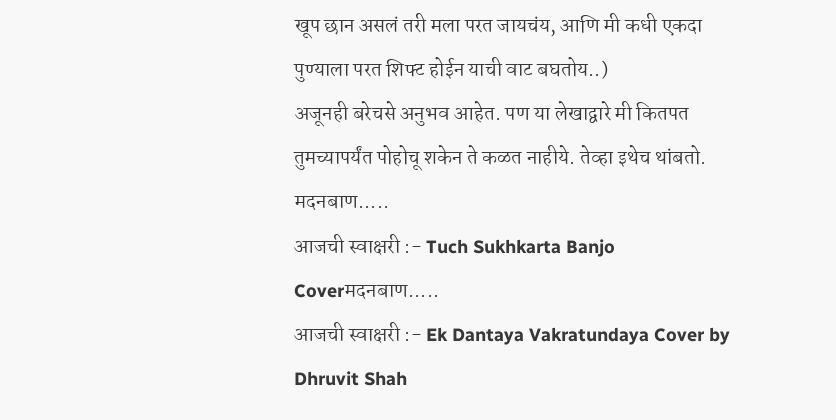खूप छान असलं तरी मला परत जायचंय, आणि मी कधी एकदा पुण्याला परत शिफ्ट होईन याची वाट बघतोय..)
अजूनही बरेचसे अनुभव आहेत. पण या लेखाद्वारे मी कितपत तुमच्यापर्यंत पोहोचू शकेन ते कळत नाहीये. तेव्हा इथेच थांबतो.
मदनबाण.....
आजची स्वाक्षरी :- Tuch Sukhkarta Banjo Coverमदनबाण.....
आजची स्वाक्षरी :- Ek Dantaya Vakratundaya Cover by Dhruvit Shah